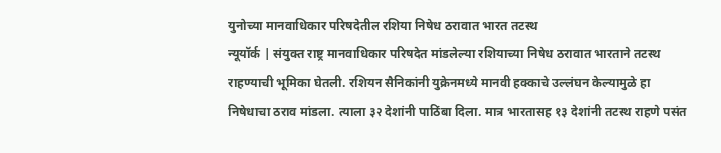युनोच्या मानवाधिकार परिषदेतील रशिया निषेध ठरावात भारत तटस्थ
न्यूयॉर्क | संयुक्त राष्ट्र मानवाधिकार परिषदेत मांडलेल्या रशियाच्या निषेध ठरावात भारताने तटस्थ राहण्याची भूमिका घेतली. रशियन सैनिकांनी युक्रेनमध्ये मानवी हक्काचे उल्लंघन केल्यामुळे हा निषेधाचा ठराव मांडला. त्याला ३२ देशांनी पाठिंबा दिला. मात्र भारतासह १३ देशांनी तटस्थ राहणे पसंत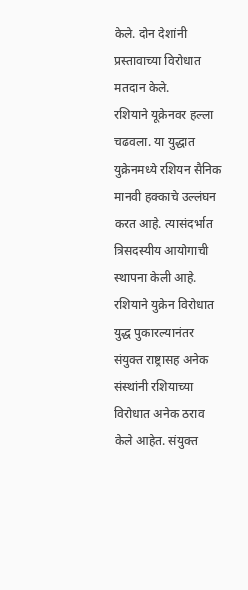केले. दोन देशांनी प्रस्तावाच्या विरोधात मतदान केले.
रशियाने यूक्रेनवर हल्ला चढवला. या युद्धात युक्रेनमध्ये रशियन सैनिक मानवी हक्काचे उल्लंघन करत आहे. त्यासंदर्भात त्रिसदस्यीय आयोगाची स्थापना केली आहे. रशियाने युक्रेन विरोधात युद्ध पुकारल्यानंतर संयुक्त राष्ट्रासह अनेक संस्थांनी रशियाच्या विरोधात अनेक ठराव केले आहेत. संयुक्त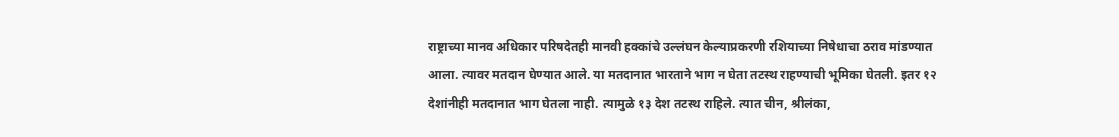राष्ट्राच्या मानव अधिकार परिषदेतही मानवी हक्कांचे उल्लंघन केल्याप्रकरणी रशियाच्या निषेधाचा ठराव मांडण्यात आला. त्यावर मतदान घेण्यात आले. या मतदानात भारताने भाग न घेता तटस्थ राहण्याची भूमिका घेतली. इतर १२ देशांनीही मतदानात भाग घेतला नाही. त्यामुळे १३ देश तटस्थ राहिले. त्यात चीन, श्रीलंका,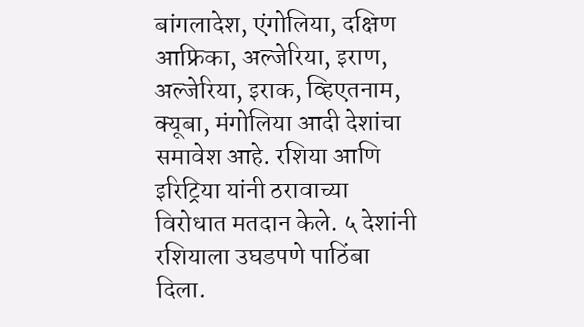बांगलादेश, एंगोलिया, दक्षिण आफ्रिका, अल्जेरिया, इराण, अल्जेरिया, इराक, व्हिएतनाम, क्यूबा, मंगोलिया आदी देशांचा समावेश आहे. रशिया आणि इरिट्रिया यांनी ठरावाच्या विरोधात मतदान केले. ५ देशांनी रशियाला उघडपणे पाठिंबा दिला.